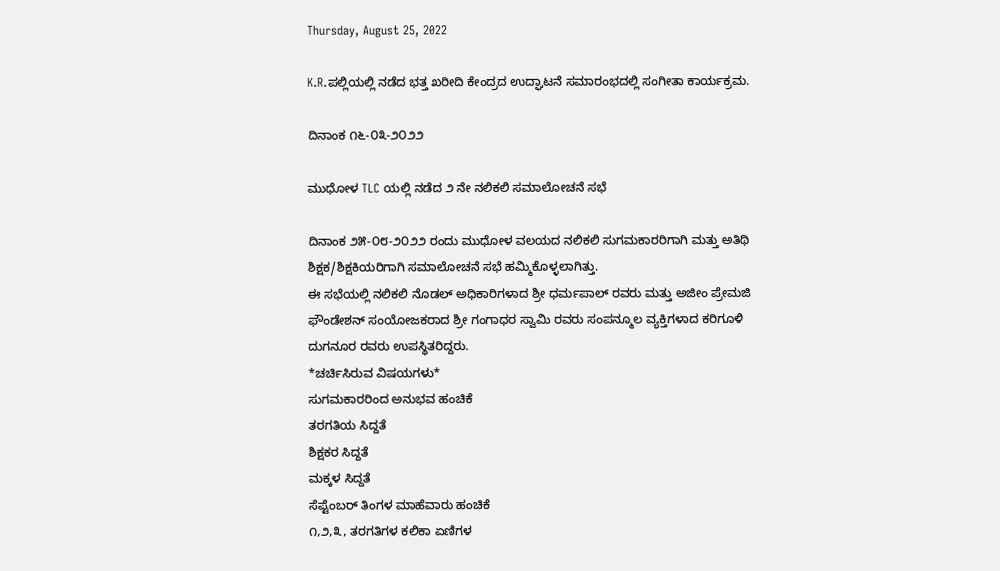Thursday, August 25, 2022

K.R.ಪಲ್ಲಿಯಲ್ಲಿ ನಡೆದ ಭತ್ತ ಖರೀದಿ ಕೇಂದ್ರದ ಉದ್ಘಾಟನೆ ಸಮಾರಂಭದಲ್ಲಿ ಸಂಗೀತಾ ಕಾರ್ಯಕ್ರಮ.

ದಿನಾಂಕ ೧೬-೦೩-೨೦೨೨

ಮುಧೋಳ TLC ಯಲ್ಲಿ ನಡೆದ ೨ ನೇ ನಲಿಕಲಿ ಸಮಾಲೋಚನೆ ಸಭೆ

ದಿನಾಂಕ ೨೫-೦೮-೨೦೨೨ ರಂದು ಮುಧೋಳ ವಲಯದ ನಲಿಕಲಿ ಸುಗಮಕಾರರಿಗಾಗಿ ಮತ್ತು ಅತಿಥಿ ಶಿಕ್ಷಕ/ಶಿಕ್ಷಕಿಯರಿಗಾಗಿ ಸಮಾಲೋಚನೆ ಸಭೆ ಹಮ್ಮಿಕೊಳ್ಳಲಾಗಿತ್ತು.
ಈ ಸಭೆಯಲ್ಲಿ ನಲಿಕಲಿ ನೊಡಲ್ ಅಧಿಕಾರಿಗಳಾದ ಶ್ರೀ ಧರ್ಮಪಾಲ್ ರವರು ಮತ್ತು ಅಜೀಂ ಪ್ರೇಮಜಿ ಫೌಂಡೇಶನ್ ಸಂಯೋಜಕರಾದ ಶ್ರೀ ಗಂಗಾಧರ ಸ್ವಾಮಿ ರವರು ಸಂಪನ್ಮೂಲ ವ್ಯಕ್ತಿಗಳಾದ ಕರಿಗೂಳಿ ದುಗನೂರ ರವರು ಉಪಸ್ಥಿತರಿದ್ದರು.
*ಚರ್ಚಿಸಿರುವ ವಿಷಯಗಳು*
ಸುಗಮಕಾರರಿಂದ ಅನುಭವ ಹಂಚಿಕೆ
ತರಗತಿಯ ಸಿದ್ದತೆ
ಶಿಕ್ಷಕರ ಸಿದ್ದತೆ
ಮಕ್ಕಳ ಸಿದ್ದತೆ
ಸೆಪ್ಟೆಂಬರ್ ತಿಂಗಳ ಮಾಹೆವಾರು ಹಂಚಿಕೆ
೧,೨,೩, ತರಗತಿಗಳ ಕಲಿಕಾ ಏಣಿಗಳ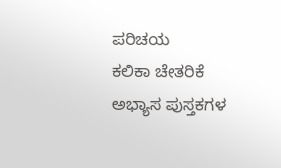ಪರಿಚಯ
ಕಲಿಕಾ ಚೇತರಿಕೆ ಅಭ್ಯಾಸ ಪುಸ್ತಕಗಳ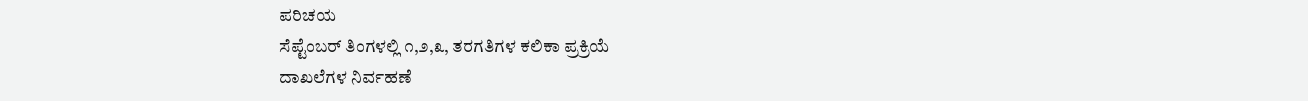ಪರಿಚಯ
ಸೆಪ್ಟೆಂಬರ್‌ ತಿಂಗಳಲ್ಲಿ ೧,೨,೩, ತರಗತಿಗಳ ಕಲಿಕಾ ಪ್ರಕ್ರಿಯೆ
ದಾಖಲೆಗಳ ನಿರ್ವಹಣೆ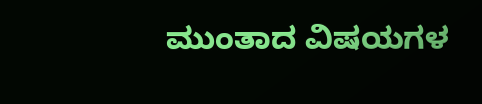ಮುಂತಾದ ವಿಷಯಗಳ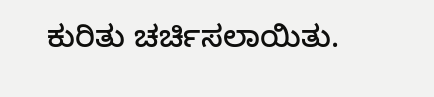ಕುರಿತು ಚರ್ಚಿಸಲಾಯಿತು.